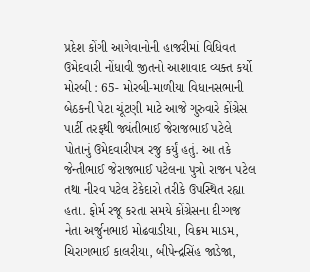પ્રદેશ કોંગી આગેવાનોની હાજરીમાં વિધિવત ઉમેદવારી નોંધાવી જીતનો આશાવાદ વ્યક્ત કર્યો મોરબી : 65- મોરબી-માળીયા વિધાનસભાની બેઠકની પેટા ચૂંટણી માટે આજે ગુરુવારે કોંગ્રેસ પાર્ટી તરફથી જ્યંતીભાઈ જેરાજભાઈ પટેલે પોતાનું ઉમેદવારીપત્ર રજુ કર્યું હતું. આ તકે જેન્તીભાઈ જેરાજભાઈ પટેલના પુત્રો રાજન પટેલ તથા નીરવ પટેલ ટેકેદારો તરીકે ઉપસ્થિત રહ્યા હતા. ફોર્મ રજૂ કરતા સમયે કોંગ્રેસના દીગ્ગજ નેતા અર્જુનભાઇ મોઢવાડીયા, વિક્રમ માડમ, ચિરાગભાઈ કાલરીયા, બીપેન્દ્રસિંહ જાડેજા,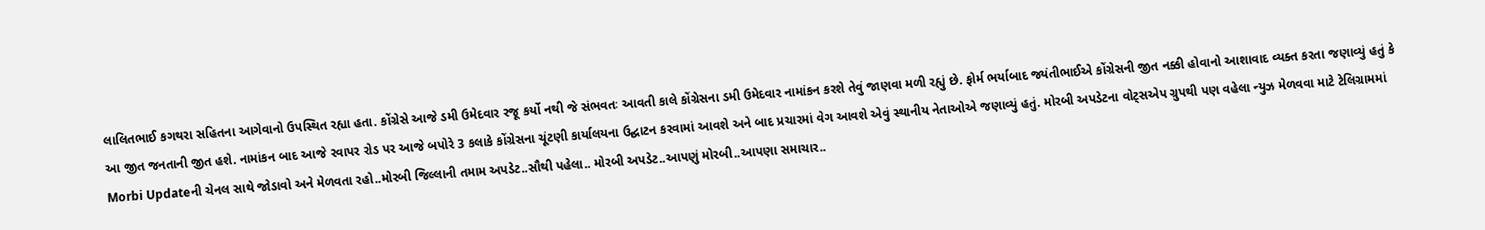લાલિતભાઈ કગથરા સહિતના આગેવાનો ઉપસ્થિત રહ્યા હતા. કોંગ્રેસે આજે ડમી ઉમેદવાર રજૂ કર્યો નથી જે સંભવતઃ આવતી કાલે કોંગ્રેસના ડમી ઉમેદવાર નામાંકન કરશે તેવું જાણવા મળી રહ્યું છે. ફોર્મ ભર્યાબાદ જ્યંતીભાઈએ કોંગ્રેસની જીત નક્કી હોવાનો આશાવાદ વ્યક્ત કરતા જણાવ્યું હતું કે આ જીત જનતાની જીત હશે. નામાંકન બાદ આજે રવાપર રોડ પર આજે બપોરે 3 કલાકે કોંગ્રેસના ચૂંટણી કાર્યાલયના ઉદ્ઘાટન કરવામાં આવશે અને બાદ પ્રચારમાં વેગ આવશે એવું સ્થાનીય નેતાઓએ જણાવ્યું હતું. મોરબી અપડેટના વોટ્સએપ ગ્રુપથી પણ વહેલા ન્યુઝ મેળવવા માટે ટેલિગ્રામમાં Morbi Updateની ચેનલ સાથે જોડાવો અને મેળવતા રહો..મોરબી જિલ્લાની તમામ અપડેટ..સૌથી પહેલા.. મોરબી અપડેટ..આપણું મોરબી..આપણા સમાચાર..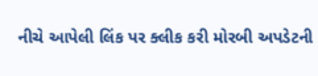નીચે આપેલી લિંક પર ક્લીક કરી મોરબી અપડેટની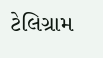ટેલિગ્રામ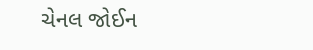ચેનલ જોઈન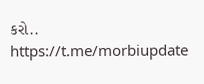કરો.. https://t.me/morbiupdate